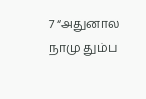7 “அதுனால நாமு தும்ப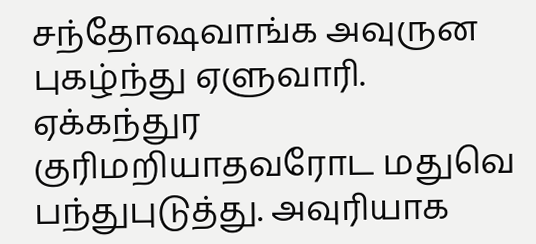சந்தோஷவாங்க அவுருன புகழ்ந்து ஏளுவாரி. ஏக்கந்துர குரிமறியாதவரோட மதுவெ பந்துபுடுத்து. அவுரியாக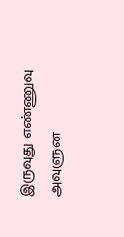இருவுது எண்ணுவு அவுளுன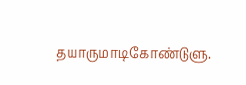தயாருமாடிகோண்டுளு.